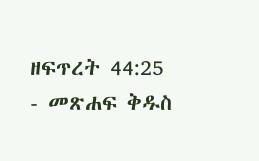ዘፍጥረት 44:25 - መጽሐፍ ቅዱስ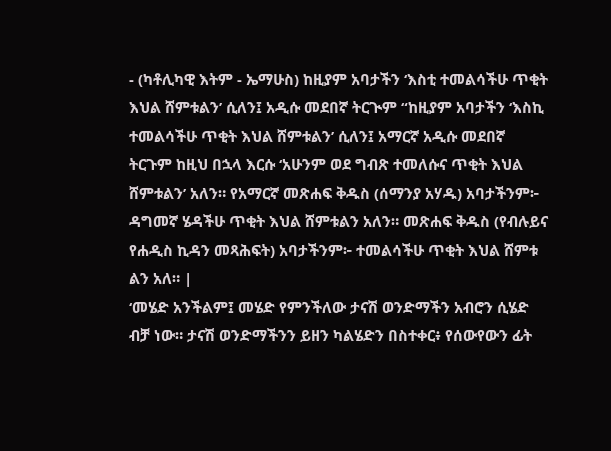- (ካቶሊካዊ እትም - ኤማሁስ) ከዚያም አባታችን ‘እስቲ ተመልሳችሁ ጥቂት እህል ሸምቱልን’ ሲለን፤ አዲሱ መደበኛ ትርጒም “ከዚያም አባታችን ‘እስኪ ተመልሳችሁ ጥቂት እህል ሸምቱልን’ ሲለን፤ አማርኛ አዲሱ መደበኛ ትርጉም ከዚህ በኋላ እርሱ ‘አሁንም ወደ ግብጽ ተመለሱና ጥቂት እህል ሸምቱልን’ አለን። የአማርኛ መጽሐፍ ቅዱስ (ሰማንያ አሃዱ) አባታችንም፦ ዳግመኛ ሄዳችሁ ጥቂት እህል ሸምቱልን አለን። መጽሐፍ ቅዱስ (የብሉይና የሐዲስ ኪዳን መጻሕፍት) አባታችንም፦ ተመልሳችሁ ጥቂት እህል ሸምቱ ልን አለ። |
‘መሄድ አንችልም፤ መሄድ የምንችለው ታናሽ ወንድማችን አብሮን ሲሄድ ብቻ ነው። ታናሽ ወንድማችንን ይዘን ካልሄድን በስተቀር፥ የሰውየውን ፊት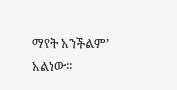ማየት አንችልም’ አልነው።